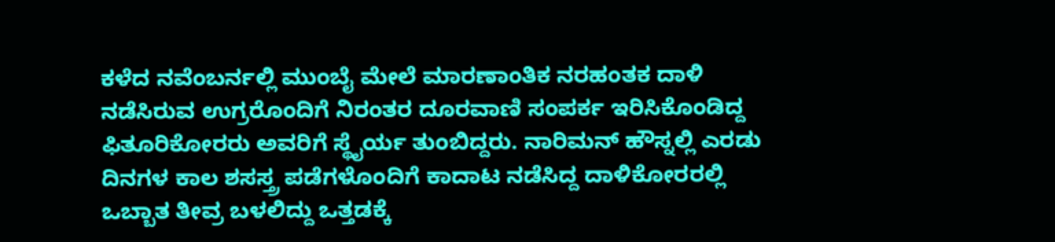ಕಳೆದ ನವೆಂಬರ್ನಲ್ಲಿ ಮುಂಬೈ ಮೇಲೆ ಮಾರಣಾಂತಿಕ ನರಹಂತಕ ದಾಳಿ ನಡೆಸಿರುವ ಉಗ್ರರೊಂದಿಗೆ ನಿರಂತರ ದೂರವಾಣಿ ಸಂಪರ್ಕ ಇರಿಸಿಕೊಂಡಿದ್ದ ಫಿತೂರಿಕೋರರು ಅವರಿಗೆ ಸ್ಥೈರ್ಯ ತುಂಬಿದ್ದರು. ನಾರಿಮನ್ ಹೌಸ್ನಲ್ಲಿ ಎರಡು ದಿನಗಳ ಕಾಲ ಶಸಸ್ತ್ರ ಪಡೆಗಳೊಂದಿಗೆ ಕಾದಾಟ ನಡೆಸಿದ್ದ ದಾಳಿಕೋರರಲ್ಲಿ ಒಬ್ಬಾತ ತೀವ್ರ ಬಳಲಿದ್ದು ಒತ್ತಡಕ್ಕೆ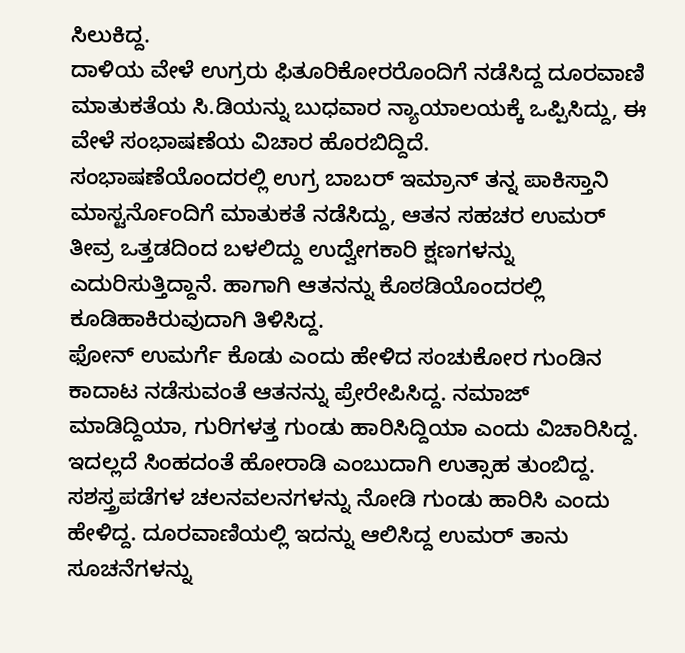ಸಿಲುಕಿದ್ದ.
ದಾಳಿಯ ವೇಳೆ ಉಗ್ರರು ಫಿತೂರಿಕೋರರೊಂದಿಗೆ ನಡೆಸಿದ್ದ ದೂರವಾಣಿ ಮಾತುಕತೆಯ ಸಿ.ಡಿಯನ್ನು ಬುಧವಾರ ನ್ಯಾಯಾಲಯಕ್ಕೆ ಒಪ್ಪಿಸಿದ್ದು, ಈ ವೇಳೆ ಸಂಭಾಷಣೆಯ ವಿಚಾರ ಹೊರಬಿದ್ದಿದೆ.
ಸಂಭಾಷಣೆಯೊಂದರಲ್ಲಿ ಉಗ್ರ ಬಾಬರ್ ಇಮ್ರಾನ್ ತನ್ನ ಪಾಕಿಸ್ತಾನಿ ಮಾಸ್ಟರ್ನೊಂದಿಗೆ ಮಾತುಕತೆ ನಡೆಸಿದ್ದು, ಆತನ ಸಹಚರ ಉಮರ್ ತೀವ್ರ ಒತ್ತಡದಿಂದ ಬಳಲಿದ್ದು ಉದ್ವೇಗಕಾರಿ ಕ್ಷಣಗಳನ್ನು ಎದುರಿಸುತ್ತಿದ್ದಾನೆ. ಹಾಗಾಗಿ ಆತನನ್ನು ಕೊಠಡಿಯೊಂದರಲ್ಲಿ ಕೂಡಿಹಾಕಿರುವುದಾಗಿ ತಿಳಿಸಿದ್ದ.
ಫೋನ್ ಉಮರ್ಗೆ ಕೊಡು ಎಂದು ಹೇಳಿದ ಸಂಚುಕೋರ ಗುಂಡಿನ ಕಾದಾಟ ನಡೆಸುವಂತೆ ಆತನನ್ನು ಪ್ರೇರೇಪಿಸಿದ್ದ. ನಮಾಜ್ ಮಾಡಿದ್ದಿಯಾ, ಗುರಿಗಳತ್ತ ಗುಂಡು ಹಾರಿಸಿದ್ದಿಯಾ ಎಂದು ವಿಚಾರಿಸಿದ್ದ. ಇದಲ್ಲದೆ ಸಿಂಹದಂತೆ ಹೋರಾಡಿ ಎಂಬುದಾಗಿ ಉತ್ಸಾಹ ತುಂಬಿದ್ದ. ಸಶಸ್ತ್ರಪಡೆಗಳ ಚಲನವಲನಗಳನ್ನು ನೋಡಿ ಗುಂಡು ಹಾರಿಸಿ ಎಂದು ಹೇಳಿದ್ದ. ದೂರವಾಣಿಯಲ್ಲಿ ಇದನ್ನು ಆಲಿಸಿದ್ದ ಉಮರ್ ತಾನು ಸೂಚನೆಗಳನ್ನು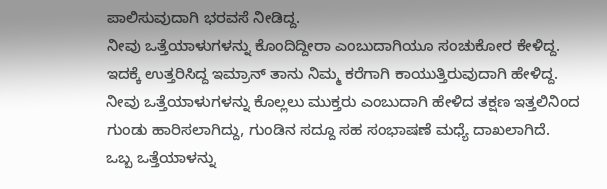ಪಾಲಿಸುವುದಾಗಿ ಭರವಸೆ ನೀಡಿದ್ದ.
ನೀವು ಒತ್ತೆಯಾಳುಗಳನ್ನು ಕೊಂದಿದ್ದೀರಾ ಎಂಬುದಾಗಿಯೂ ಸಂಚುಕೋರ ಕೇಳಿದ್ದ. ಇದಕ್ಕೆ ಉತ್ತರಿಸಿದ್ದ ಇಮ್ರಾನ್ ತಾನು ನಿಮ್ಮ ಕರೆಗಾಗಿ ಕಾಯುತ್ತಿರುವುದಾಗಿ ಹೇಳಿದ್ದ. ನೀವು ಒತ್ತೆಯಾಳುಗಳನ್ನು ಕೊಲ್ಲಲು ಮುಕ್ತರು ಎಂಬುದಾಗಿ ಹೇಳಿದ ತಕ್ಷಣ ಇತ್ತಲಿನಿಂದ ಗುಂಡು ಹಾರಿಸಲಾಗಿದ್ದು, ಗುಂಡಿನ ಸದ್ದೂ ಸಹ ಸಂಭಾಷಣೆ ಮಧ್ಯೆ ದಾಖಲಾಗಿದೆ.
ಒಬ್ಬ ಒತ್ತೆಯಾಳನ್ನು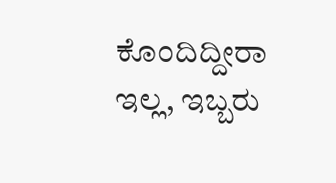ಕೊಂದಿದ್ದೀರಾ ಇಲ್ಲ, ಇಬ್ಬರು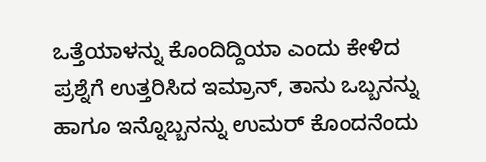ಒತ್ತೆಯಾಳನ್ನು ಕೊಂದಿದ್ದಿಯಾ ಎಂದು ಕೇಳಿದ ಪ್ರಶ್ನೆಗೆ ಉತ್ತರಿಸಿದ ಇಮ್ರಾನ್, ತಾನು ಒಬ್ಬನನ್ನು ಹಾಗೂ ಇನ್ನೊಬ್ಬನನ್ನು ಉಮರ್ ಕೊಂದನೆಂದು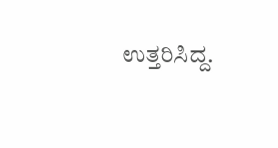ಉತ್ತರಿಸಿದ್ದ.